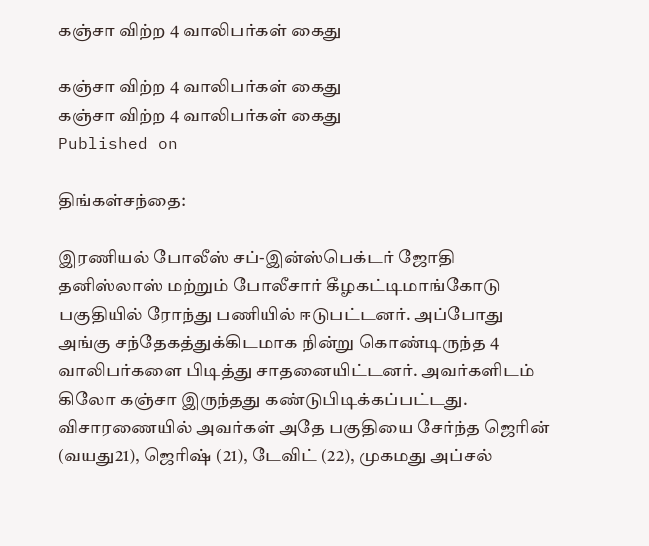கஞ்சா விற்ற 4 வாலிபர்கள் கைது

கஞ்சா விற்ற 4 வாலிபர்கள் கைது
கஞ்சா விற்ற 4 வாலிபர்கள் கைது
Published on

திங்கள்சந்தை:

இரணியல் போலீஸ் சப்-இன்ஸ்பெக்டர் ஜோதி தனிஸ்லாஸ் மற்றும் போலீசார் கீழகட்டிமாங்கோடு பகுதியில் ரோந்து பணியில் ஈடுபட்டனர். அப்போது அங்கு சந்தேகத்துக்கிடமாக நின்று கொண்டிருந்த 4 வாலிபர்களை பிடித்து சாதனையிட்டனர். அவர்களிடம் கிலோ கஞ்சா இருந்தது கண்டுபிடிக்கப்பட்டது. விசாரணையில் அவர்கள் அதே பகுதியை சேர்ந்த ஜெரின் (வயது21), ஜெரிஷ் (21), டேவிட் (22), முகமது அப்சல்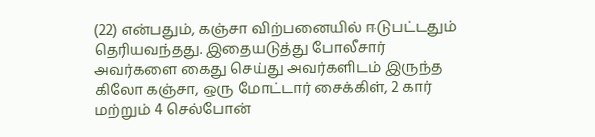(22) என்பதும், கஞ்சா விற்பனையில் ஈடுபட்டதும் தெரியவந்தது. இதையடுத்து போலீசார் அவர்களை கைது செய்து அவர்களிடம் இருந்த கிலோ கஞ்சா, ஒரு மோட்டார் சைக்கிள், 2 கார் மற்றும் 4 செல்போன்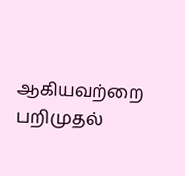ஆகியவற்றை பறிமுதல்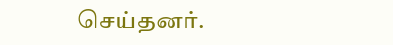செய்தனர்.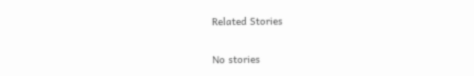Related Stories

No stories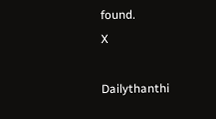found.
X

Dailythanthi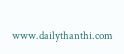www.dailythanthi.com